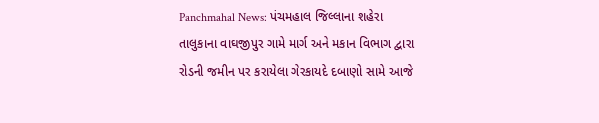Panchmahal News: પંચમહાલ જિલ્લાના શહેરા તાલુકાના વાઘજીપુર ગામે માર્ગ અને મકાન વિભાગ દ્વારા રોડની જમીન પર કરાયેલા ગેરકાયદે દબાણો સામે આજે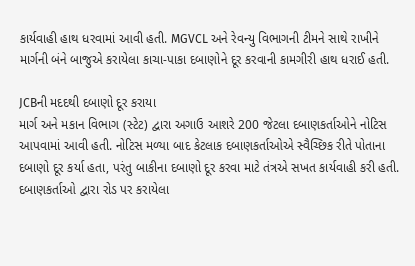કાર્યવાહી હાથ ધરવામાં આવી હતી. MGVCL અને રેવન્યુ વિભાગની ટીમને સાથે રાખીને માર્ગની બંને બાજુએ કરાયેલા કાચા-પાકા દબાણોને દૂર કરવાની કામગીરી હાથ ધરાઈ હતી.

JCBની મદદથી દબાણો દૂર કરાયા
માર્ગ અને મકાન વિભાગ (સ્ટેટ) દ્વારા અગાઉ આશરે 200 જેટલા દબાણકર્તાઓને નોટિસ આપવામાં આવી હતી. નોટિસ મળ્યા બાદ કેટલાક દબાણકર્તાઓએ સ્વૈચ્છિક રીતે પોતાના દબાણો દૂર કર્યા હતા, પરંતુ બાકીના દબાણો દૂર કરવા માટે તંત્રએ સખત કાર્યવાહી કરી હતી. દબાણકર્તાઓ દ્વારા રોડ પર કરાયેલા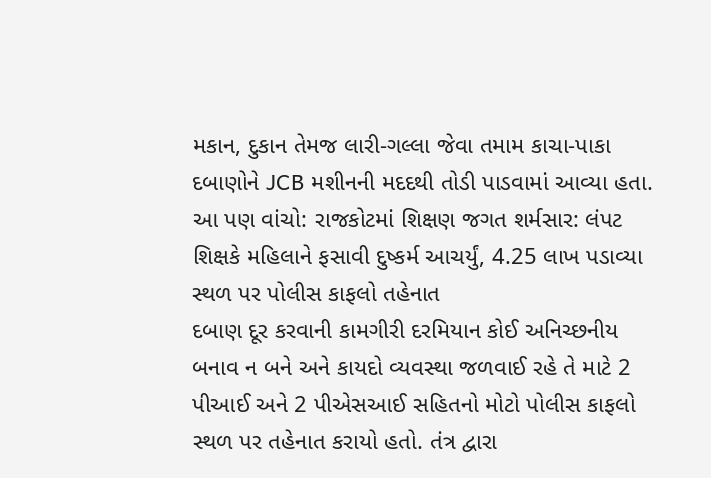મકાન, દુકાન તેમજ લારી-ગલ્લા જેવા તમામ કાચા-પાકા દબાણોને JCB મશીનની મદદથી તોડી પાડવામાં આવ્યા હતા.
આ પણ વાંચો: રાજકોટમાં શિક્ષણ જગત શર્મસાર: લંપટ શિક્ષકે મહિલાને ફસાવી દુષ્કર્મ આચર્યું, 4.25 લાખ પડાવ્યા
સ્થળ પર પોલીસ કાફલો તહેનાત
દબાણ દૂર કરવાની કામગીરી દરમિયાન કોઈ અનિચ્છનીય બનાવ ન બને અને કાયદો વ્યવસ્થા જળવાઈ રહે તે માટે 2 પીઆઈ અને 2 પીએસઆઈ સહિતનો મોટો પોલીસ કાફલો સ્થળ પર તહેનાત કરાયો હતો. તંત્ર દ્વારા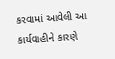કરવામાં આવેલી આ કાર્યવાહીને કારણે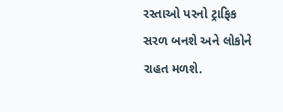રસ્તાઓ પરનો ટ્રાફિક સરળ બનશે અને લોકોને રાહત મળશે.